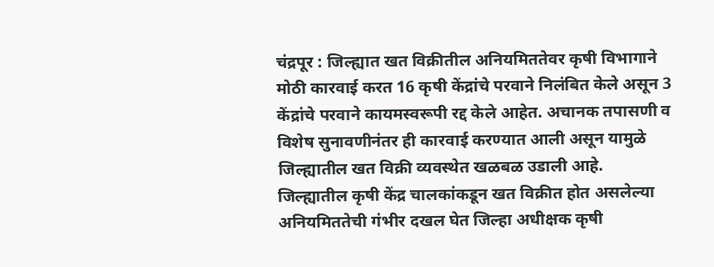चंद्रपूर : जिल्ह्यात खत विक्रीतील अनियमिततेवर कृषी विभागाने मोठी कारवाई करत 16 कृषी केंद्रांचे परवाने निलंबित केले असून 3 केंद्रांचे परवाने कायमस्वरूपी रद्द केले आहेत. अचानक तपासणी व विशेष सुनावणीनंतर ही कारवाई करण्यात आली असून यामुळे जिल्ह्यातील खत विक्री व्यवस्थेत खळबळ उडाली आहे.
जिल्ह्यातील कृषी केंद्र चालकांकडून खत विक्रीत होत असलेल्या अनियमिततेची गंभीर दखल घेत जिल्हा अधीक्षक कृषी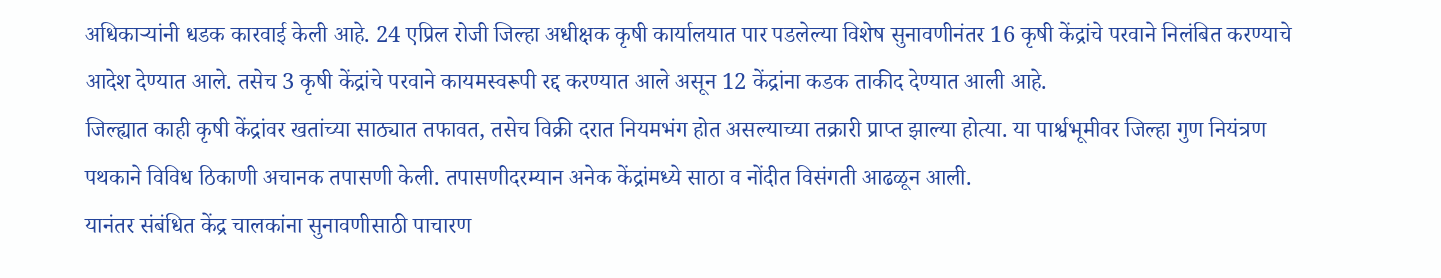अधिकाऱ्यांनी धडक कारवाई केली आहे. 24 एप्रिल रोजी जिल्हा अधीक्षक कृषी कार्यालयात पार पडलेल्या विशेष सुनावणीनंतर 16 कृषी केंद्रांचे परवाने निलंबित करण्याचे आदेश देण्यात आले. तसेच 3 कृषी केंद्रांचे परवाने कायमस्वरूपी रद्द करण्यात आले असून 12 केंद्रांना कडक ताकीद देण्यात आली आहे.
जिल्ह्यात काही कृषी केंद्रांवर खतांच्या साठ्यात तफावत, तसेच विक्री दरात नियमभंग होत असल्याच्या तक्रारी प्राप्त झाल्या होत्या. या पार्श्वभूमीवर जिल्हा गुण नियंत्रण पथकाने विविध ठिकाणी अचानक तपासणी केली. तपासणीदरम्यान अनेक केंद्रांमध्ये साठा व नोंदीत विसंगती आढळून आली.
यानंतर संबंधित केंद्र चालकांना सुनावणीसाठी पाचारण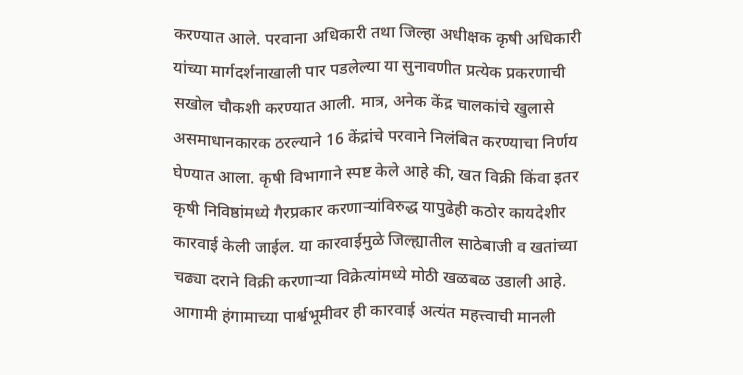करण्यात आले. परवाना अधिकारी तथा जिल्हा अधीक्षक कृषी अधिकारी यांच्या मार्गदर्शनाखाली पार पडलेल्या या सुनावणीत प्रत्येक प्रकरणाची सखोल चौकशी करण्यात आली. मात्र, अनेक केंद्र चालकांचे खुलासे असमाधानकारक ठरल्याने 16 केंद्रांचे परवाने निलंबित करण्याचा निर्णय घेण्यात आला. कृषी विभागाने स्पष्ट केले आहे की, खत विक्री किंवा इतर कृषी निविष्ठांमध्ये गैरप्रकार करणाऱ्यांविरुद्ध यापुढेही कठोर कायदेशीर कारवाई केली जाईल. या कारवाईमुळे जिल्ह्यातील साठेबाजी व खतांच्या चढ्या दराने विक्री करणाऱ्या विक्रेत्यांमध्ये मोठी खळबळ उडाली आहे. आगामी हंगामाच्या पार्श्वभूमीवर ही कारवाई अत्यंत महत्त्वाची मानली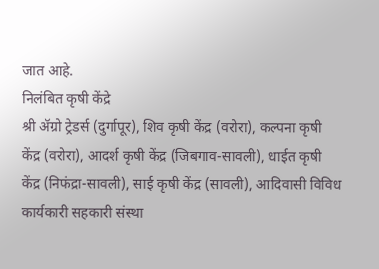जात आहे.
निलंबित कृषी केंद्रे
श्री ॲग्रो ट्रेडर्स (दुर्गापूर), शिव कृषी केंद्र (वरोरा), कल्पना कृषी केंद्र (वरोरा), आदर्श कृषी केंद्र (जिबगाव-सावली), धाईत कृषी केंद्र (निफंद्रा-सावली), साई कृषी केंद्र (सावली), आदिवासी विविध कार्यकारी सहकारी संस्था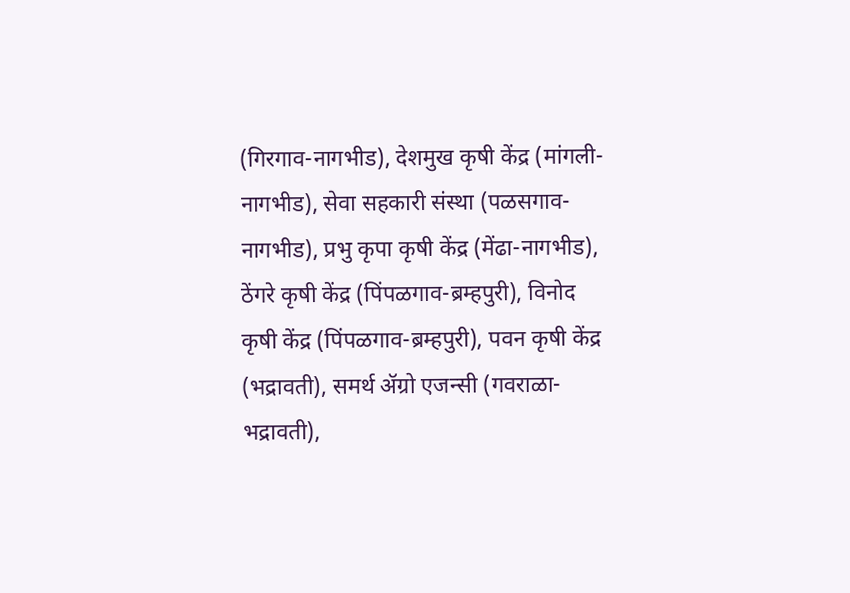(गिरगाव-नागभीड), देशमुख कृषी केंद्र (मांगली-नागभीड), सेवा सहकारी संस्था (पळसगाव-नागभीड), प्रभु कृपा कृषी केंद्र (मेंढा-नागभीड), ठेंगरे कृषी केंद्र (पिंपळगाव-ब्रम्हपुरी), विनोद कृषी केंद्र (पिंपळगाव-ब्रम्हपुरी), पवन कृषी केंद्र (भद्रावती), समर्थ ॲग्रो एजन्सी (गवराळा-भद्रावती),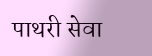पाथरी सेवा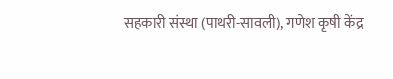सहकारी संस्था (पाथरी-सावली), गणेश कृषी केंद्र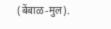(बेंबाळ-मुल).